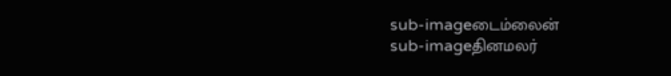sub-imageடைம்லைன்
sub-imageதினமலர்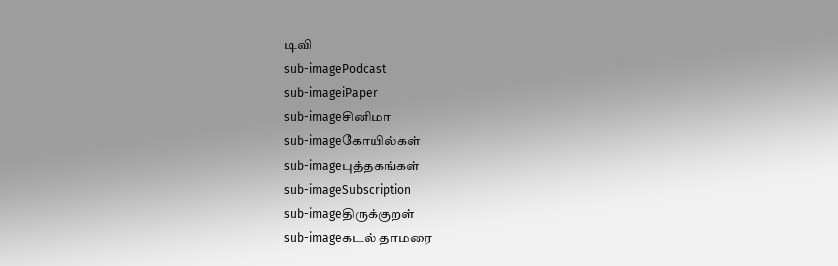டிவி
sub-imagePodcast
sub-imageiPaper
sub-imageசினிமா
sub-imageகோயில்கள்
sub-imageபுத்தகங்கள்
sub-imageSubscription
sub-imageதிருக்குறள்
sub-imageகடல் தாமரை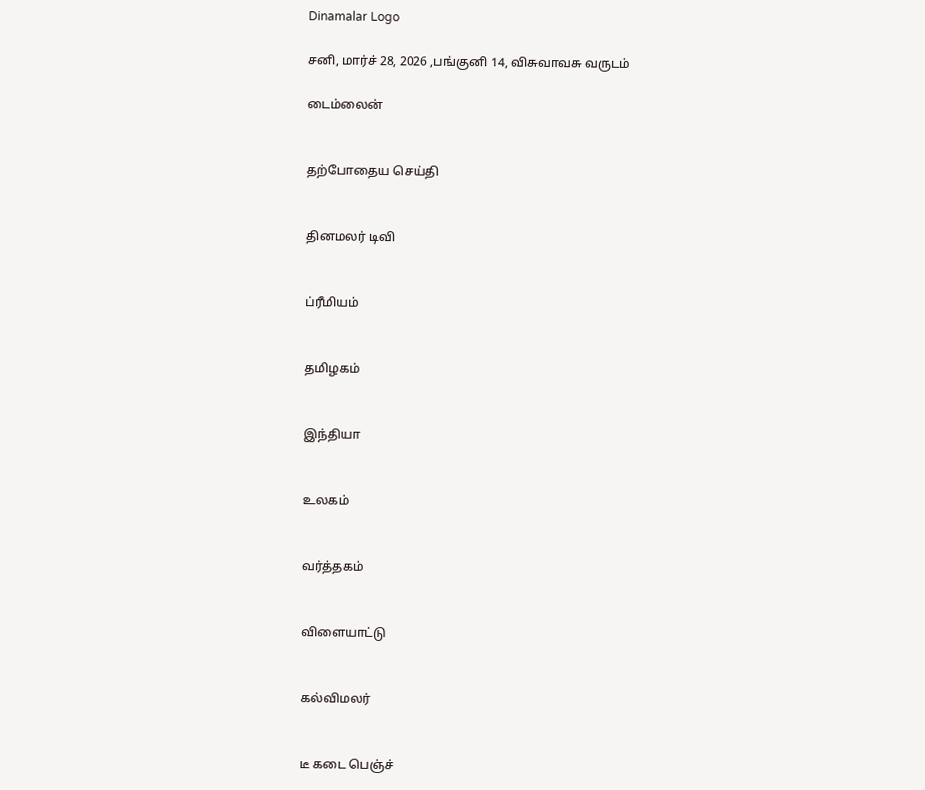Dinamalar Logo

சனி, மார்ச் 28, 2026 ,பங்குனி 14, விசுவாவசு வருடம்

டைம்லைன்


தற்போதைய செய்தி


தினமலர் டிவி


ப்ரீமியம்


தமிழகம்


இந்தியா


உலகம்


வர்த்தகம்


விளையாட்டு


கல்விமலர்


டீ கடை பெஞ்ச்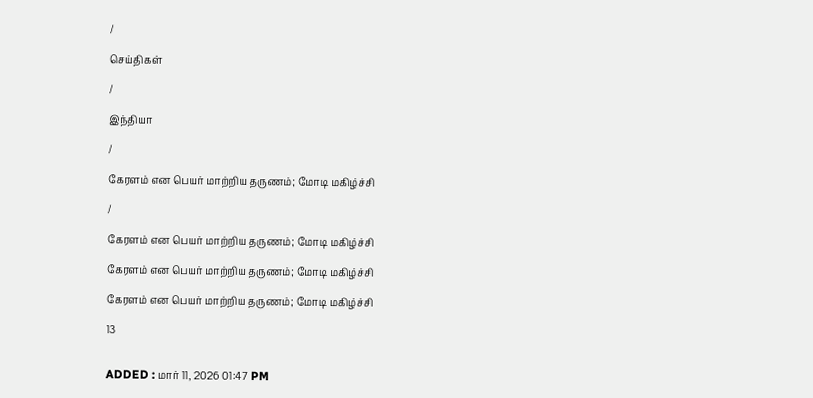/

செய்திகள்

/

இந்தியா

/

கேரளம் என பெயர் மாற்றிய தருணம்; மோடி மகிழ்ச்சி

/

கேரளம் என பெயர் மாற்றிய தருணம்; மோடி மகிழ்ச்சி

கேரளம் என பெயர் மாற்றிய தருணம்; மோடி மகிழ்ச்சி

கேரளம் என பெயர் மாற்றிய தருணம்; மோடி மகிழ்ச்சி

13


ADDED : மார் 11, 2026 01:47 PM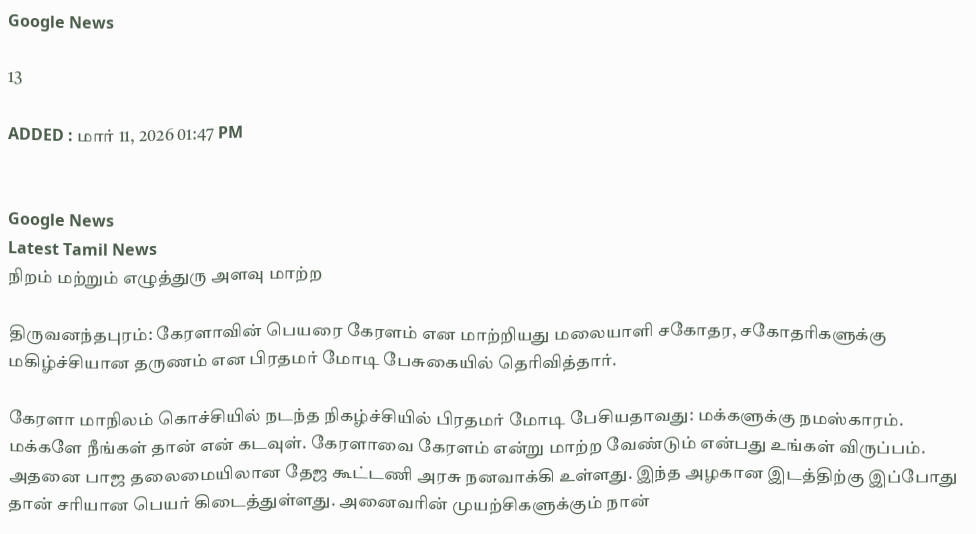Google News

13

ADDED : மார் 11, 2026 01:47 PM


Google News
Latest Tamil News
நிறம் மற்றும் எழுத்துரு அளவு மாற்ற

திருவனந்தபுரம்: கேரளாவின் பெயரை கேரளம் என மாற்றியது மலையாளி சகோதர, சகோதரிகளுக்கு மகிழ்ச்சியான தருணம் என பிரதமர் மோடி பேசுகையில் தெரிவித்தார்.

கேரளா மாநிலம் கொச்சியில் நடந்த நிகழ்ச்சியில் பிரதமர் மோடி பேசியதாவது: மக்களுக்கு நமஸ்காரம். மக்களே நீங்கள் தான் என் கடவுள். கேரளாவை கேரளம் என்று மாற்ற வேண்டும் என்பது உங்கள் விருப்பம். அதனை பாஜ தலைமையிலான தேஜ கூட்டணி அரசு நனவாக்கி உள்ளது. இந்த அழகான இடத்திற்கு இப்போது தான் சரியான பெயர் கிடைத்துள்ளது. அனைவரின் முயற்சிகளுக்கும் நான்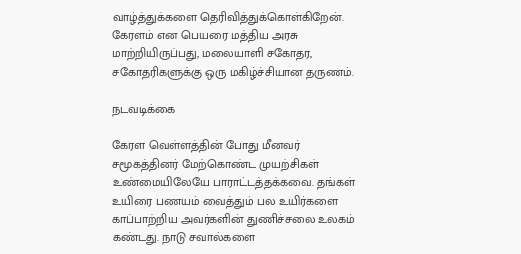வாழ்த்துக்களை தெரிவித்துக்கொள்கிறேன். கேரளம் என பெயரை மத்திய அரசு மாற்றியிருப்பது, மலையாளி சகோதர, சகோதரிகளுக்கு ஒரு மகிழ்ச்சியான தருணம்.

நடவடிக்கை

கேரள வெள்ளத்தின் போது மீனவர் சமூகத்தினர் மேற்கொண்ட முயற்சிகள் உண்மையிலேயே பாராட்டத்தக்கவை. தங்கள் உயிரை பணயம் வைத்தும் பல உயிர்களை காப்பாற்றிய அவர்களின் துணிச்சலை உலகம் கண்டது. நாடு சவால்களை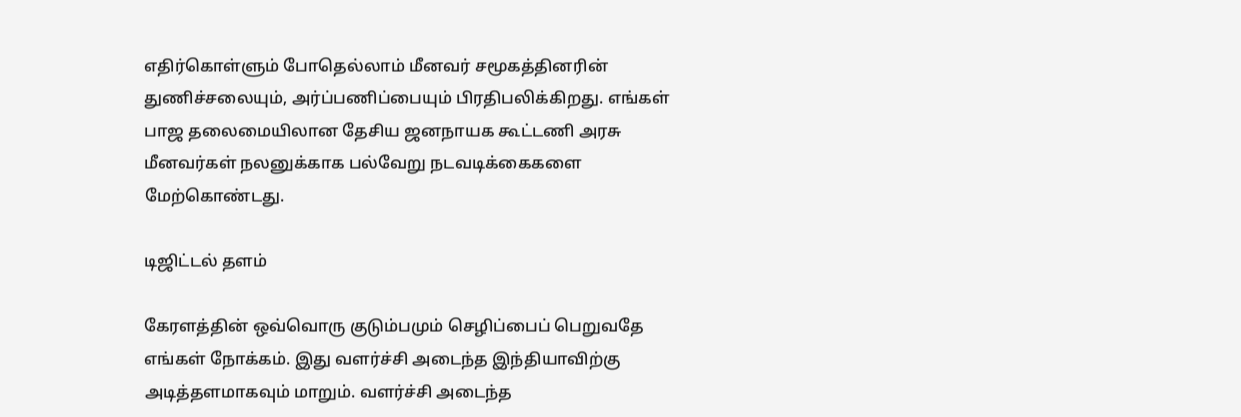எதிர்கொள்ளும் போதெல்லாம் மீனவர் சமூகத்தினரின் துணிச்சலையும், அர்ப்பணிப்பையும் பிரதிபலிக்கிறது. எங்கள் பாஜ தலைமையிலான தேசிய ஜனநாயக கூட்டணி அரசு மீனவர்கள் நலனுக்காக பல்வேறு நடவடிக்கைகளை மேற்கொண்டது.

டிஜிட்டல் தளம்

கேரளத்தின் ஒவ்வொரு குடும்பமும் செழிப்பைப் பெறுவதே எங்கள் நோக்கம். இது வளர்ச்சி அடைந்த இந்தியாவிற்கு அடித்தளமாகவும் மாறும். வளர்ச்சி அடைந்த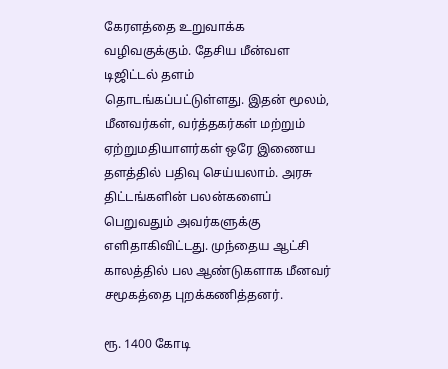கேரளத்தை உறுவாக்க வழிவகுக்கும். தேசிய மீன்வள டிஜிட்டல் தளம் தொடங்கப்பட்டுள்ளது. இதன் மூலம், மீனவர்கள், வர்த்தகர்கள் மற்றும் ஏற்றுமதியாளர்கள் ஒரே இணைய தளத்தில் பதிவு செய்யலாம். அரசு திட்டங்களின் பலன்களைப் பெறுவதும் அவர்களுக்கு எளிதாகிவிட்டது. முந்தைய ஆட்சி காலத்தில் பல ஆண்டுகளாக மீனவர் சமூகத்தை புறக்கணித்தனர்.

ரூ. 1400 கோடி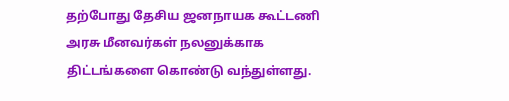தற்போது தேசிய ஜனநாயக கூட்டணி அரசு மீனவர்கள் நலனுக்காக திட்டங்களை கொண்டு வந்துள்ளது.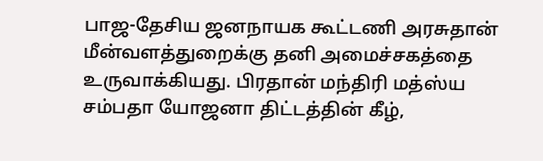பாஜ-தேசிய ஜனநாயக கூட்டணி அரசுதான் மீன்வளத்துறைக்கு தனி அமைச்சகத்தை உருவாக்கியது. பிரதான் மந்திரி மத்ஸ்ய சம்பதா யோஜனா திட்டத்தின் கீழ்,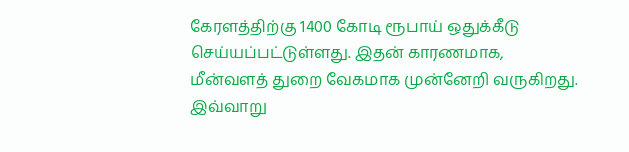கேரளத்திற்கு 1400 கோடி ரூபாய் ஒதுக்கீடு செய்யப்பட்டுள்ளது. இதன் காரணமாக, மீன்வளத் துறை வேகமாக முன்னேறி வருகிறது. இவ்வாறு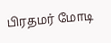பிரதமர் மோடி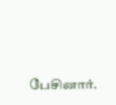பேசினார்.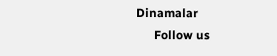Dinamalar
      Follow us